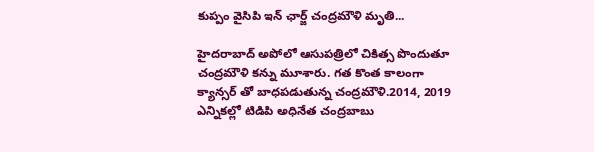కుప్పం వైసిపి ఇన్ ఛార్జ్ చంద్రమౌళి మృతి...

హైదరాబాద్ అపోలో ఆసుపత్రిలో చికిత్స పొందుతూ చంద్రమౌళి కన్ను మూశారు. గత కొంత కాలంగా క్యాన్సర్ తో బాధపడుతున్న చంద్రమౌళి.2014, 2019 ఎన్నికల్లో టిడిపి అధినేత చంద్రబాబు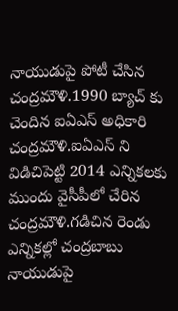నాయుడుపై పోటీ చేసిన చంద్రమౌళి.1990 బ్యాచ్ కు చెందిన ఐఏఎస్ అధికారి చంద్రమౌళి.ఐఏఎస్ ని విడిచిపెట్టి 2014 ఎన్నికలకు ముందు వైసీపీలో చేరిన చంద్రమౌళి.గడిచిన రెండు ఎన్నికల్లో చంద్రబాబు నాయుడుపై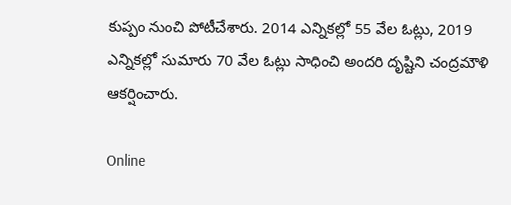కుప్పం నుంచి పోటీచేశారు. 2014 ఎన్నికల్లో 55 వేల ఓట్లు, 2019 ఎన్నికల్లో సుమారు 70 వేల ఓట్లు సాధించి అందరి దృష్టిని చంద్రమౌళి ఆకర్షించారు.

Online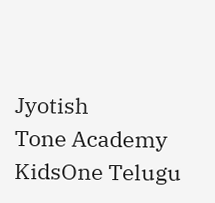Jyotish
Tone Academy
KidsOne Telugu